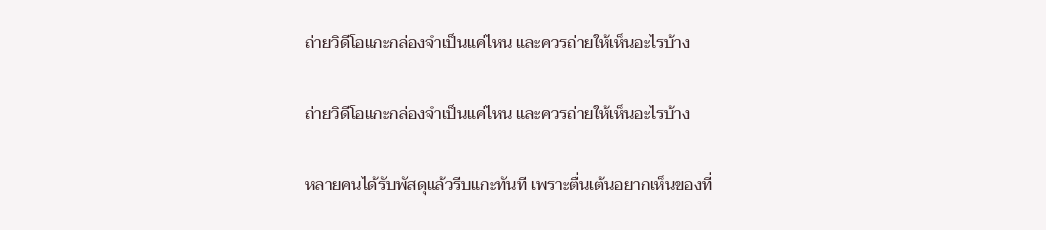ถ่ายวิดีโอแกะกล่องจำเป็นแค่ไหน และควรถ่ายให้เห็นอะไรบ้าง

ถ่ายวิดีโอแกะกล่องจำเป็นแค่ไหน และควรถ่ายให้เห็นอะไรบ้าง

หลายคนได้รับพัสดุแล้วรีบแกะทันที เพราะตื่นเต้นอยากเห็นของที่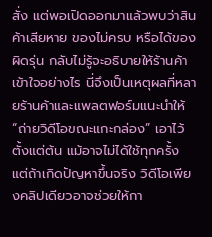สั่ง แต่พอเปิดออกมาแล้วพบว่าสินค้าเสียหาย ของไม่ครบ หรือได้ของผิดรุ่น กลับไม่รู้จะอธิบายให้ร้านค้าเข้าใจอย่างไร นี่จึงเป็นเหตุผลที่หลายร้านค้าและแพลตฟอร์มแนะนำให้ “ถ่ายวิดีโอขณะแกะกล่อง” เอาไว้ตั้งแต่ต้น แม้อาจไม่ได้ใช้ทุกครั้ง แต่ถ้าเกิดปัญหาขึ้นจริง วิดีโอเพียงคลิปเดียวอาจช่วยให้กา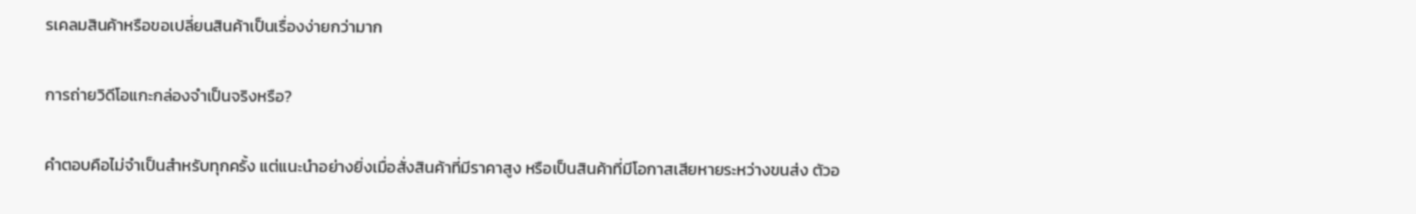รเคลมสินค้าหรือขอเปลี่ยนสินค้าเป็นเรื่องง่ายกว่ามาก

การถ่ายวิดีโอแกะกล่องจำเป็นจริงหรือ?

คำตอบคือไม่จำเป็นสำหรับทุกครั้ง แต่แนะนำอย่างยิ่งเมื่อสั่งสินค้าที่มีราคาสูง หรือเป็นสินค้าที่มีโอกาสเสียหายระหว่างขนส่ง ตัวอ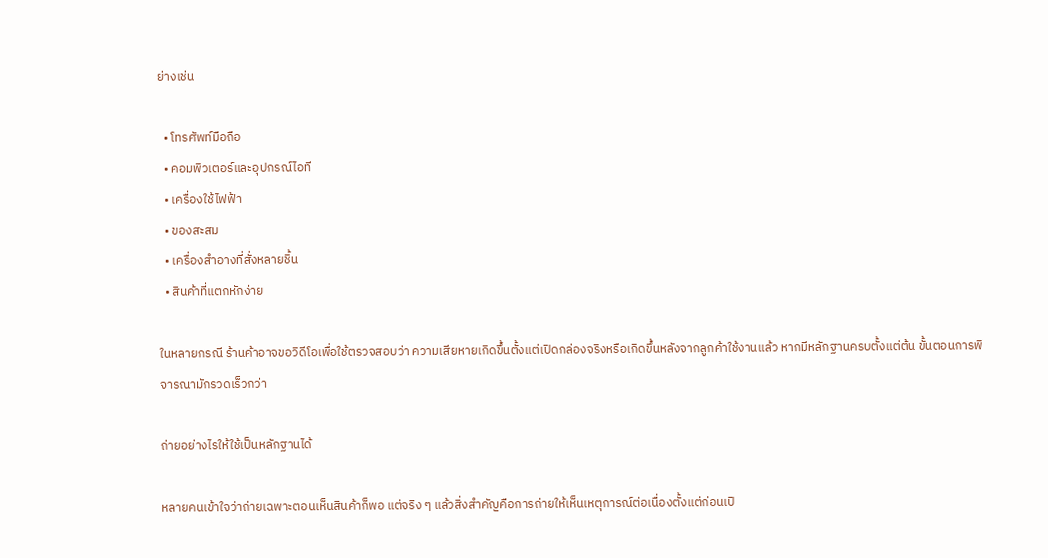ย่างเช่น

  • โทรศัพท์มือถือ
  • คอมพิวเตอร์และอุปกรณ์ไอที
  • เครื่องใช้ไฟฟ้า
  • ของสะสม
  • เครื่องสำอางที่สั่งหลายชิ้น
  • สินค้าที่แตกหักง่าย

ในหลายกรณี ร้านค้าอาจขอวิดีโอเพื่อใช้ตรวจสอบว่า ความเสียหายเกิดขึ้นตั้งแต่เปิดกล่องจริงหรือเกิดขึ้นหลังจากลูกค้าใช้งานแล้ว หากมีหลักฐานครบตั้งแต่ต้น ขั้นตอนการพิจารณามักรวดเร็วกว่า

ถ่ายอย่างไรให้ใช้เป็นหลักฐานได้

หลายคนเข้าใจว่าถ่ายเฉพาะตอนเห็นสินค้าก็พอ แต่จริง ๆ แล้วสิ่งสำคัญคือการถ่ายให้เห็นเหตุการณ์ต่อเนื่องตั้งแต่ก่อนเปิ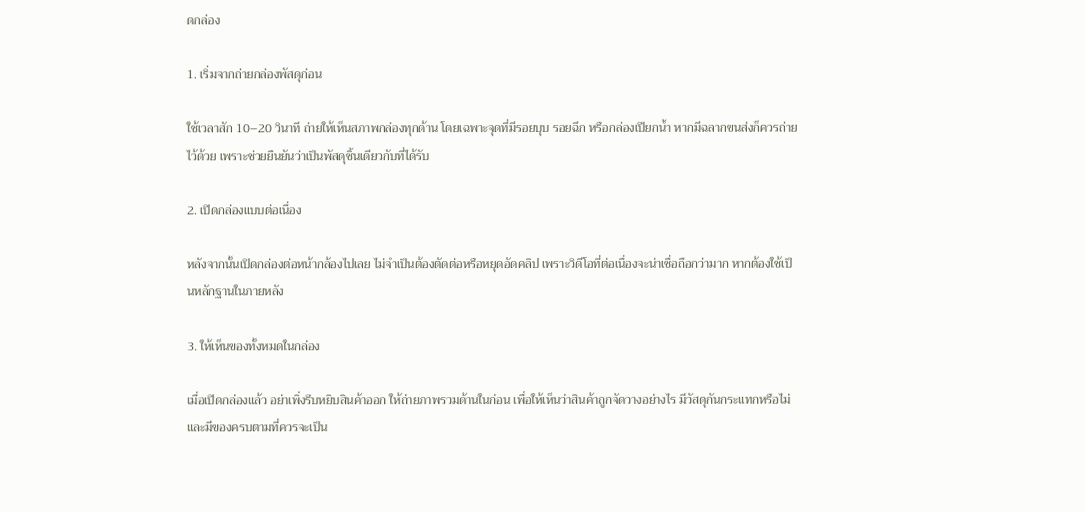ดกล่อง

1. เริ่มจากถ่ายกล่องพัสดุก่อน

ใช้เวลาสัก 10–20 วินาที ถ่ายให้เห็นสภาพกล่องทุกด้าน โดยเฉพาะจุดที่มีรอยบุบ รอยฉีก หรือกล่องเปียกน้ำ หากมีฉลากขนส่งก็ควรถ่ายไว้ด้วย เพราะช่วยยืนยันว่าเป็นพัสดุชิ้นเดียวกับที่ได้รับ

2. เปิดกล่องแบบต่อเนื่อง

หลังจากนั้นเปิดกล่องต่อหน้ากล้องไปเลย ไม่จำเป็นต้องตัดต่อหรือหยุดอัดคลิป เพราะวิดีโอที่ต่อเนื่องจะน่าเชื่อถือกว่ามาก หากต้องใช้เป็นหลักฐานในภายหลัง

3. ให้เห็นของทั้งหมดในกล่อง

เมื่อเปิดกล่องแล้ว อย่าเพิ่งรีบหยิบสินค้าออก ให้ถ่ายภาพรวมด้านในก่อน เพื่อให้เห็นว่าสินค้าถูกจัดวางอย่างไร มีวัสดุกันกระแทกหรือไม่ และมีของครบตามที่ควรจะเป็น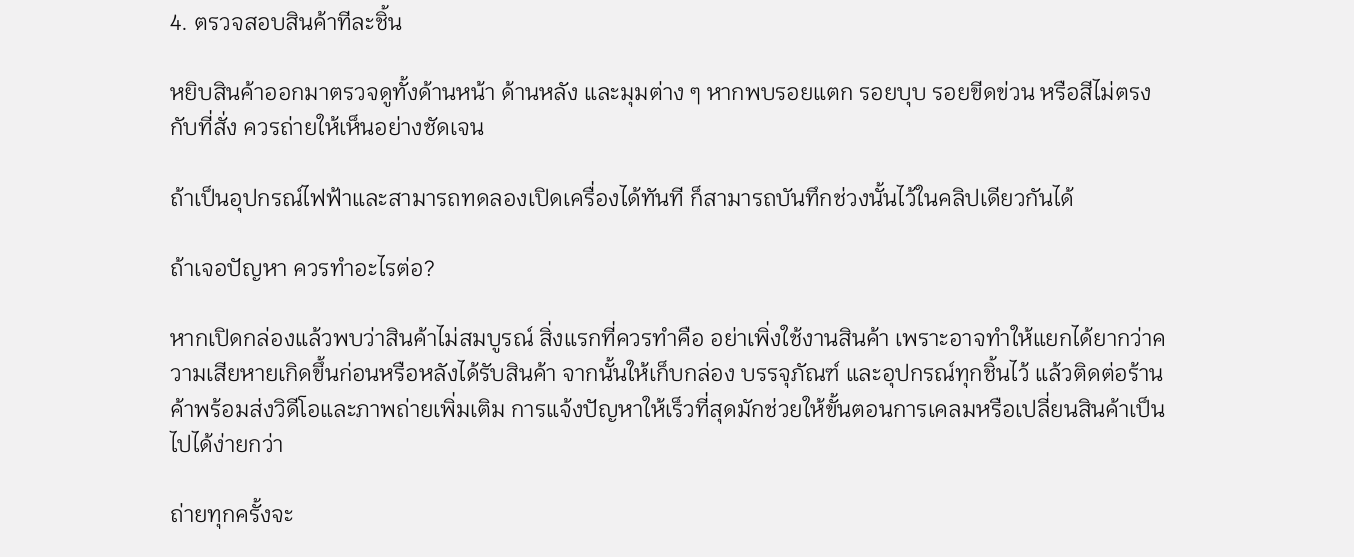4. ตรวจสอบสินค้าทีละชิ้น

หยิบสินค้าออกมาตรวจดูทั้งด้านหน้า ด้านหลัง และมุมต่าง ๆ หากพบรอยแตก รอยบุบ รอยขีดข่วน หรือสีไม่ตรงกับที่สั่ง ควรถ่ายให้เห็นอย่างชัดเจน

ถ้าเป็นอุปกรณ์ไฟฟ้าและสามารถทดลองเปิดเครื่องได้ทันที ก็สามารถบันทึกช่วงนั้นไว้ในคลิปเดียวกันได้

ถ้าเจอปัญหา ควรทำอะไรต่อ?

หากเปิดกล่องแล้วพบว่าสินค้าไม่สมบูรณ์ สิ่งแรกที่ควรทำคือ อย่าเพิ่งใช้งานสินค้า เพราะอาจทำให้แยกได้ยากว่าความเสียหายเกิดขึ้นก่อนหรือหลังได้รับสินค้า จากนั้นให้เก็บกล่อง บรรจุภัณฑ์ และอุปกรณ์ทุกชิ้นไว้ แล้วติดต่อร้านค้าพร้อมส่งวิดีโอและภาพถ่ายเพิ่มเติม การแจ้งปัญหาให้เร็วที่สุดมักช่วยให้ขั้นตอนการเคลมหรือเปลี่ยนสินค้าเป็นไปได้ง่ายกว่า

ถ่ายทุกครั้งจะ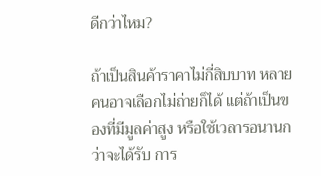ดีกว่าไหม?

ถ้าเป็นสินค้าราคาไม่กี่สิบบาท หลายคนอาจเลือกไม่ถ่ายก็ได้ แต่ถ้าเป็นของที่มีมูลค่าสูง หรือใช้เวลารอนานกว่าจะได้รับ การ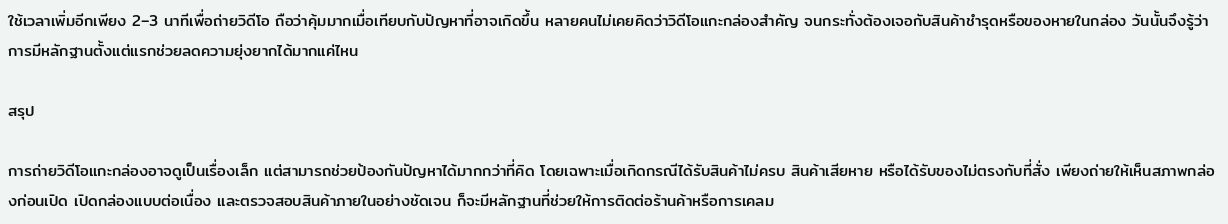ใช้เวลาเพิ่มอีกเพียง 2–3 นาทีเพื่อถ่ายวิดีโอ ถือว่าคุ้มมากเมื่อเทียบกับปัญหาที่อาจเกิดขึ้น หลายคนไม่เคยคิดว่าวิดีโอแกะกล่องสำคัญ จนกระทั่งต้องเจอกับสินค้าชำรุดหรือของหายในกล่อง วันนั้นจึงรู้ว่าการมีหลักฐานตั้งแต่แรกช่วยลดความยุ่งยากได้มากแค่ไหน

สรุป

การถ่ายวิดีโอแกะกล่องอาจดูเป็นเรื่องเล็ก แต่สามารถช่วยป้องกันปัญหาได้มากกว่าที่คิด โดยเฉพาะเมื่อเกิดกรณีได้รับสินค้าไม่ครบ สินค้าเสียหาย หรือได้รับของไม่ตรงกับที่สั่ง เพียงถ่ายให้เห็นสภาพกล่องก่อนเปิด เปิดกล่องแบบต่อเนื่อง และตรวจสอบสินค้าภายในอย่างชัดเจน ก็จะมีหลักฐานที่ช่วยให้การติดต่อร้านค้าหรือการเคลม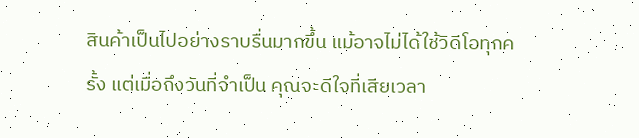สินค้าเป็นไปอย่างราบรื่นมากขึ้น แม้อาจไม่ได้ใช้วิดีโอทุกครั้ง แต่เมื่อถึงวันที่จำเป็น คุณจะดีใจที่เสียเวลา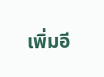เพิ่มอี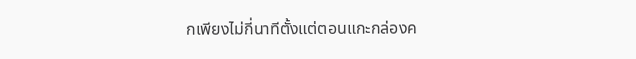กเพียงไม่กี่นาทีตั้งแต่ตอนแกะกล่องค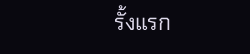รั้งแรก